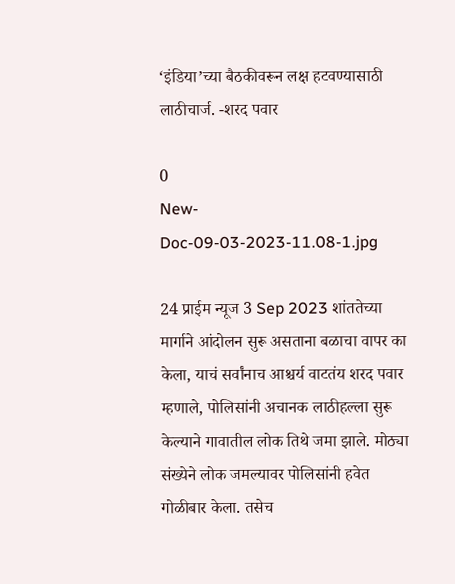‘इंडिया’च्या बैठकीवरून लक्ष हटवण्यासाठी लाठीचार्ज. -शरद पवार

0
New-Doc-09-03-2023-11.08-1.jpg

24 प्राईम न्यूज 3 Sep 2023 शांततेच्या मार्गाने आंदोलन सुरू असताना बळाचा वापर का
केला, याचं सर्वांनाच आश्चर्य वाटतंय शरद पवार म्हणाले, पोलिसांनी अचानक लाठीहल्ला सुरू केल्याने गावातील लोक तिथे जमा झाले. मोठ्या संख्येने लोक जमल्यावर पोलिसांनी हवेत गोळीबार केला. तसेच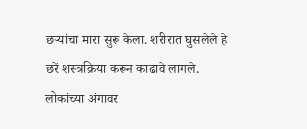छऱ्यांचा मारा सुरू केला. शरीरात घुसलेले हे छरें शस्त्रक्रिया करून काढावे लागले. लोकांच्या अंगावर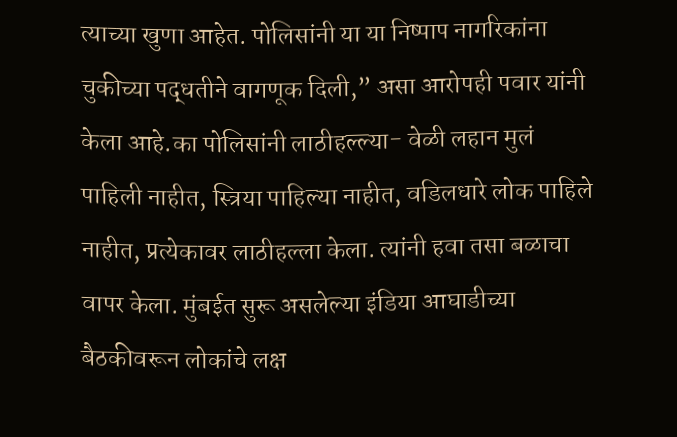त्याच्या खुणा आहेत. पोलिसांनी या या निष्पाप नागरिकांना चुकीच्या पद्धतीने वागणूक दिली,” असा आरोपही पवार यांनी केला आहे.का पोलिसांनी लाठीहल्ल्या- वेळी लहान मुलं पाहिली नाहीत, स्त्रिया पाहिल्या नाहीत, वडिलधारे लोक पाहिले नाहीत, प्रत्येकावर लाठीहल्ला केला. त्यांनी हवा तसा बळाचा वापर केला. मुंबईत सुरू असलेल्या इंडिया आघाडीच्या बैठकीवरून लोकांचे लक्ष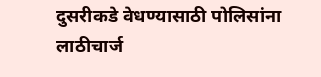दुसरीकडे वेधण्यासाठी पोलिसांना लाठीचार्ज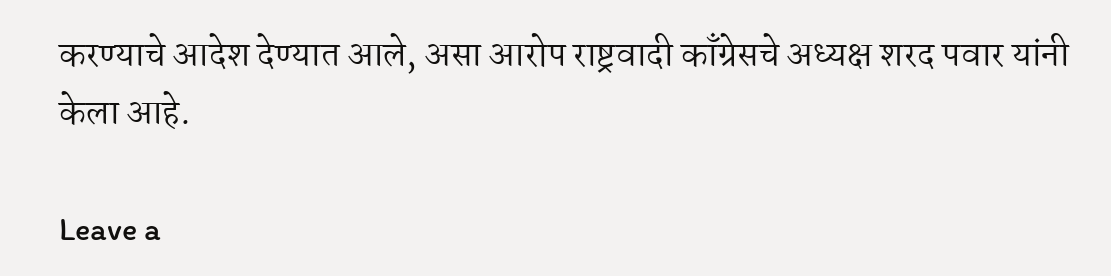करण्याचे आदेश देण्यात आले, असा आरोप राष्ट्रवादी काँग्रेसचे अध्यक्ष शरद पवार यांनी केला आहे.

Leave a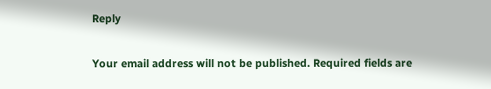Reply

Your email address will not be published. Required fields are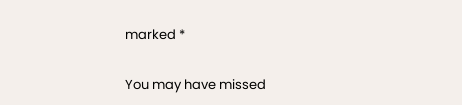marked *

You may have missed